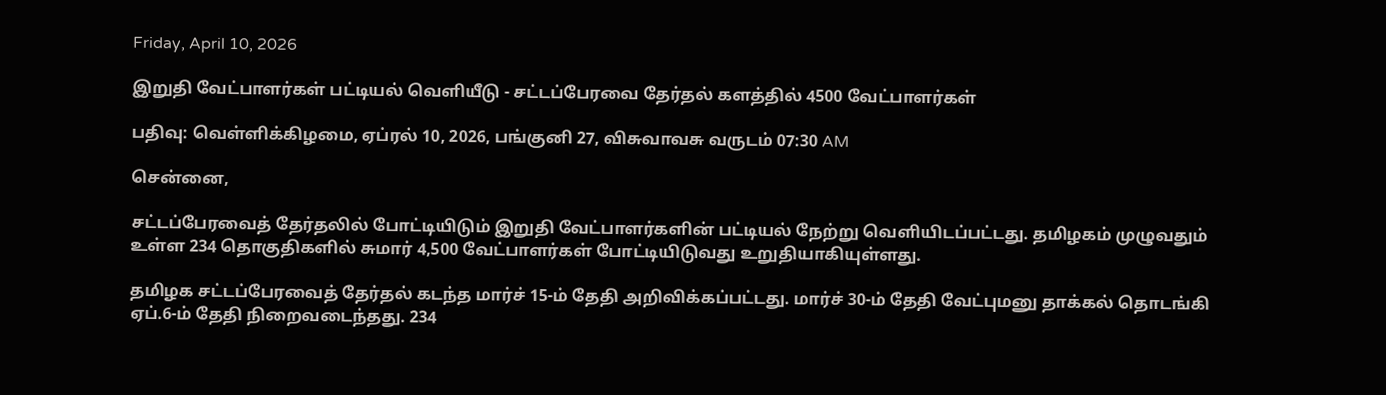Friday, April 10, 2026

இறுதி வேட்பாளர்கள் பட்டியல் வெளியீடு - சட்டப்பேரவை தேர்தல் களத்தில் 4500 வேட்பாளர்கள்

பதிவு: வெள்ளிக்கிழமை, ஏப்ரல் 10, 2026, பங்குனி 27, விசுவாவசு வருடம் 07:30 AM

சென்னை,

சட்டப்பேரவைத் தேர்தலில் போட்டியிடும் இறுதி வேட்பாளர்களின் பட்டியல் நேற்று வெளியிடப்பட்டது. தமிழகம் முழுவதும் உள்ள 234 தொகுதிகளில் சுமார் 4,500 வேட்பாளர்கள் போட்டியிடுவது உறுதியாகியுள்ளது.

தமிழக சட்டப்பேரவைத் தேர்தல் கடந்த மார்ச் 15-ம் தேதி அறிவிக்கப்பட்டது. மார்ச் 30-ம் தேதி வேட்புமனு தாக்கல் தொடங்கி ஏப்.6-ம் தேதி நிறைவடைந்தது. 234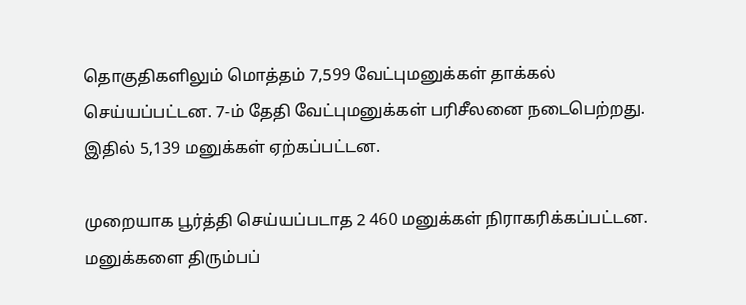தொகுதிகளிலும் மொத்தம் 7,599 வேட்புமனுக்கள் தாக்கல் செய்யப்பட்டன. 7-ம் தேதி வேட்புமனுக்கள் பரிசீலனை நடைபெற்றது. இதில் 5,139 மனுக்கள் ஏற்கப்பட்டன.

முறையாக பூர்த்தி செய்யப்படாத 2 460 மனுக்கள் நிராகரிக்கப்பட்டன. மனுக்களை திரும்பப்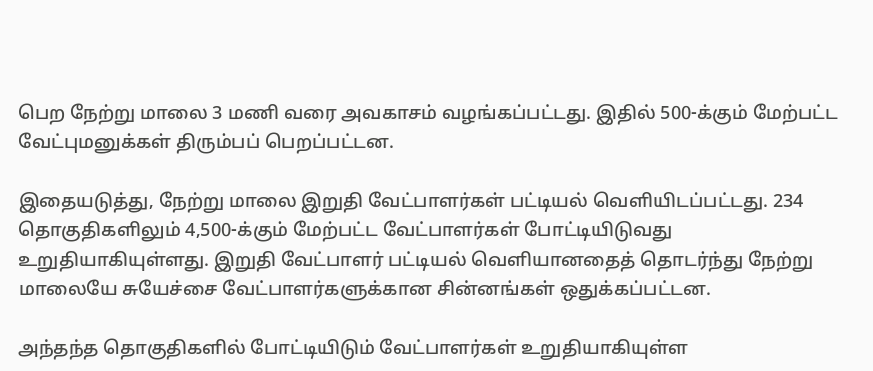பெற நேற்று மாலை 3 மணி வரை அவகாசம் வழங்கப்பட்டது. இதில் 500-க்கும் மேற்பட்ட வேட்புமனுக்கள் திரும்பப் பெறப்பட்டன.

இதையடுத்து, நேற்று மாலை இறுதி வேட்பாளர்கள் பட்டியல் வெளியிடப்பட்டது. 234 தொகுதிகளிலும் 4,500-க்கும் மேற்பட்ட வேட்பாளர்கள் போட்டியிடுவது உறுதியாகியுள்ளது. இறுதி வேட்பாளர் பட்டியல் வெளியானதைத் தொடர்ந்து நேற்று மாலையே சுயேச்சை வேட்பாளர்களுக்கான சின்னங்கள் ஒதுக்கப்பட்டன.

அந்தந்த தொகுதிகளில் போட்டியிடும் வேட்பாளர்கள் உறுதியாகியுள்ள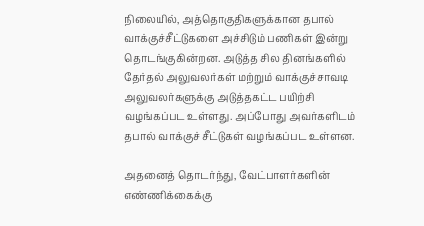நிலையில், அத்தொகுதிகளுக்கான தபால் வாக்குச்சீட்டுகளை அச்சிடும் பணிகள் இன்று தொடங்குகின்றன. அடுத்த சில தினங்களில் தேர்தல் அலுவலர்கள் மற்றும் வாக்குச்சாவடி அலுவலர்களுக்கு அடுத்தகட்ட பயிற்சி வழங்கப்பட உள்ளது. அப்போது அவர்களிடம் தபால் வாக்குச் சீட்டுகள் வழங்கப்பட உள்ளன.

அதனைத் தொடர்ந்து, வேட்பாளர்களின் எண்ணிக்கைக்கு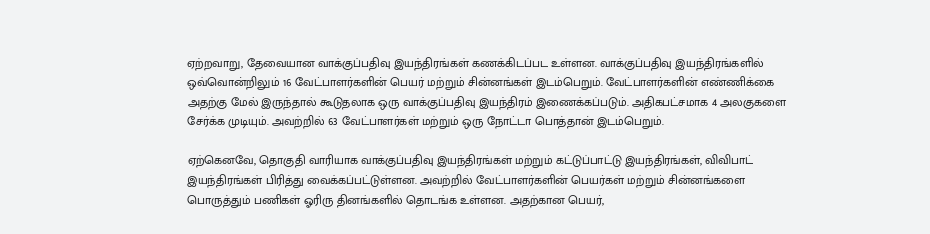ஏற்றவாறு, தேவையான வாக்குப்பதிவு இயந்திரங்கள் கணக்கிடப்பட உள்ளன. வாக்குப்பதிவு இயந்திரங்களில் ஒவ்வொன்றிலும் 16 வேட்பாளர்களின் பெயர் மற்றும் சின்னங்கள் இடம்பெறும். வேட்பாளர்களின் எண்ணிக்கை அதற்கு மேல் இருந்தால் கூடுதலாக ஒரு வாக்குப்பதிவு இயந்திரம் இணைக்கப்படும். அதிகபட்சமாக 4 அலகுகளை சேர்க்க முடியும். அவற்றில் 63 வேட்பாளர்கள் மற்றும் ஒரு நோட்டா பொத்தான் இடம்பெறும்.

ஏற்கெனவே, தொகுதி வாரியாக வாக்குப்பதிவு இயந்திரங்கள் மற்றும் கட்டுப்பாட்டு இயந்திரங்கள், விவிபாட் இயந்திரங்கள் பிரித்து வைக்கப்பட்டுள்ளன. அவற்றில் வேட்பாளர்களின் பெயர்கள் மற்றும் சின்னங்களை பொருத்தும் பணிகள் ஓரிரு தினங்களில் தொடங்க உள்ளன. அதற்கான பெயர்,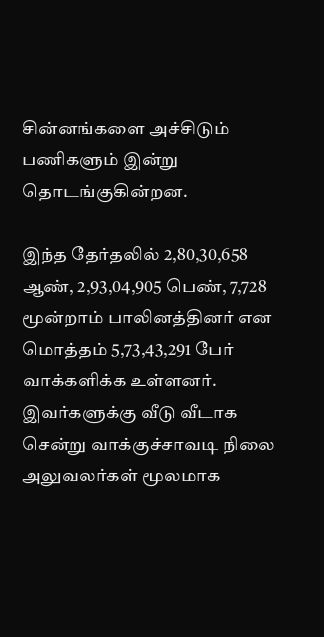சின்னங்களை அச்சிடும் பணிகளும் இன்று தொடங்குகின்றன.

இந்த தேர்தலில் 2,80,30,658 ஆண், 2,93,04,905 பெண், 7,728 மூன்றாம் பாலினத்தினர் என மொத்தம் 5,73,43,291 பேர் வாக்களிக்க உள்ளனர். இவர்களுக்கு வீடு வீடாக சென்று வாக்குச்சாவடி நிலை அலுவலர்கள் மூலமாக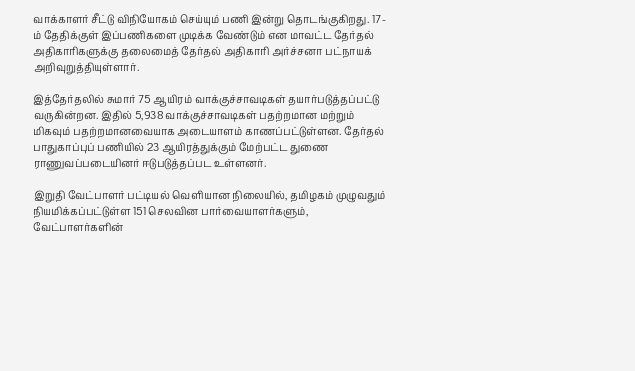வாக்காளர் சீட்டு விநியோகம் செய்யும் பணி இன்று தொடங்குகிறது. 17-ம் தேதிக்குள் இப்பணிகளை முடிக்க வேண்டும் என மாவட்ட தேர்தல் அதிகாரிகளுக்கு தலைமைத் தேர்தல் அதிகாரி அர்ச்சனா பட்நாயக் அறிவுறுத்தியுள்ளார்.

இத்தேர்தலில் சுமார் 75 ஆயிரம் வாக்குச்சாவடிகள் தயார்படுத்தப்பட்டு வருகின்றன. இதில் 5,938 வாக்குச்சாவடிகள் பதற்றமான மற்றும் மிகவும் பதற்றமானவையாக அடையாளம் காணப்பட்டுள்ளன. தேர்தல் பாதுகாப்புப் பணியில் 23 ஆயிரத்துக்கும் மேற்பட்ட துணை ராணுவப்படையினர் ஈடுபடுத்தப்பட உள்ளனர்.

இறுதி வேட்பாளர் பட்டியல் வெளியான நிலையில், தமிழகம் முழுவதும் நியமிக்கப்பட்டுள்ள 151 செலவின பார்வையாளர்களும், வேட்பாளர்களின்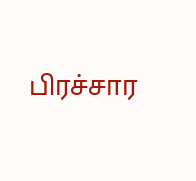பிரச்சார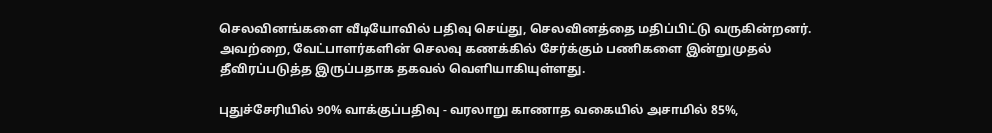செலவினங்களை வீடியோவில் பதிவு செய்து, செலவினத்தை மதிப்பிட்டு வருகின்றனர். அவற்றை, வேட்பாளர்களின் செலவு கணக்கில் சேர்க்கும் பணிகளை இன்றுமுதல் தீவிரப்படுத்த இருப்பதாக தகவல் வெளியாகியுள்ளது.

புதுச்சேரியில் 90% வாக்குப்பதிவு - வரலாறு காணாத வகையில் அசாமில் 85%,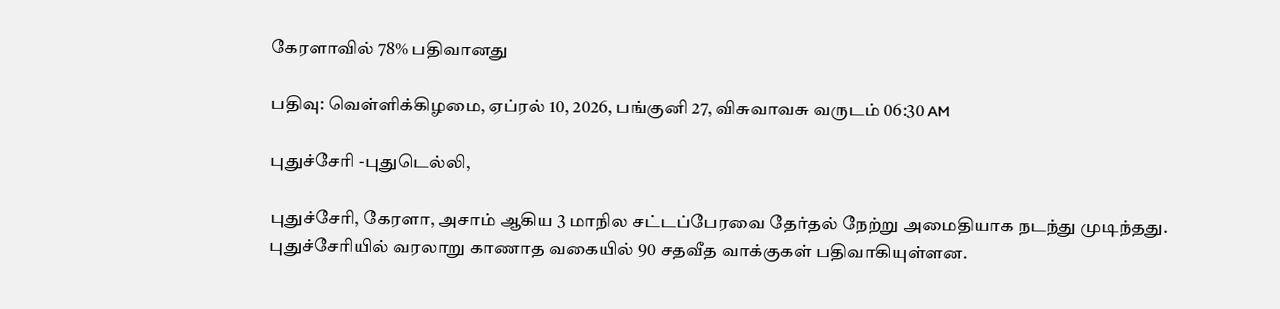கேரளாவில் 78% பதிவானது

பதிவு: வெள்ளிக்கிழமை, ஏப்ரல் 10, 2026, பங்குனி 27, விசுவாவசு வருடம் 06:30 AM

புதுச்சேரி -புதுடெல்லி,

புதுச்சேரி, கேரளா, அசாம் ஆகிய 3 மாநில சட்டப்பேரவை தேர்தல் நேற்று அமைதியாக நடந்து முடிந்தது. புதுச்சேரியில் வரலாறு காணாத வகையில் 90 சதவீத வாக்குகள் பதிவாகியுள்ளன.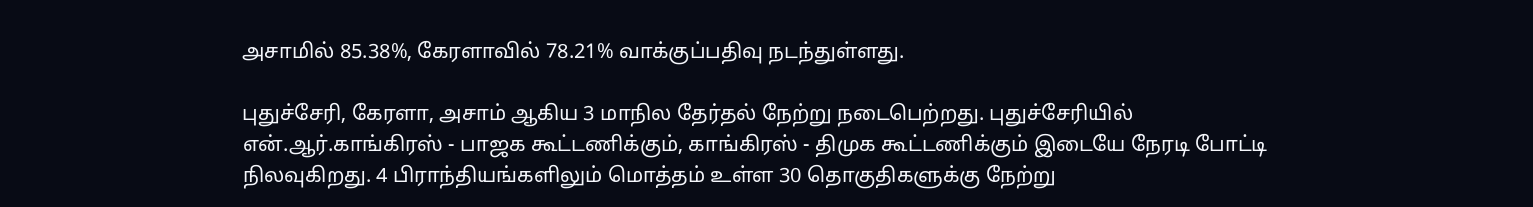அசாமில் 85.38%, கேரளாவில் 78.21% வாக்குப்பதிவு நடந்துள்ளது.

புதுச்சேரி, கேரளா, அசாம் ஆகிய 3 மாநில தேர்தல் நேற்று நடைபெற்றது. புதுச்சேரியில் என்.ஆர்.காங்கிரஸ் - பாஜக கூட்டணிக்கும், காங்கிரஸ் - திமுக கூட்டணிக்கும் இடையே நேரடி போட்டி நிலவுகிறது. 4 பிராந்தியங்களிலும் மொத்தம் உள்ள 30 தொகுதிகளுக்கு நேற்று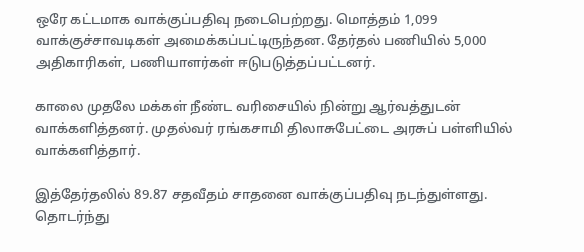ஒரே கட்டமாக வாக்குப்பதிவு நடைபெற்றது. மொத்தம் 1,099 வாக்குச்சாவடிகள் அமைக்கப்பட்டிருந்தன. தேர்தல் பணியில் 5,000 அதிகாரிகள், பணியாளர்கள் ஈடுபடுத்தப்பட்டனர்.

காலை முதலே மக்கள் நீண்ட வரிசையில் நின்று ஆர்வத்துடன் வாக்களித்தனர். முதல்வர் ரங்கசாமி திலாசுபேட்டை அரசுப் பள்ளியில் வாக்களித்தார்.

இத்தேர்தலில் 89.87 சதவீதம் சாதனை வாக்குப்பதிவு நடந்துள்ளது‌. தொடர்ந்து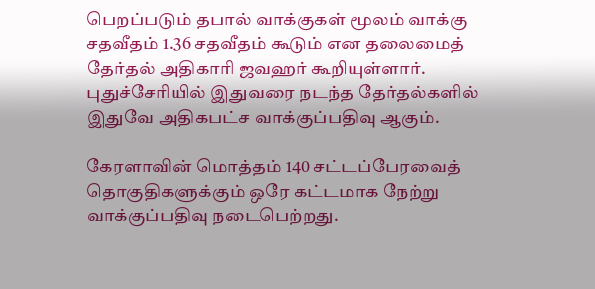பெறப்படும் தபால் வாக்குகள் மூலம் வாக்கு சதவீதம் 1.36 சதவீதம் கூடும் என தலைமைத் தேர்தல் அதிகாரி ஜவஹர் கூறியுள்ளார். புதுச்சேரியில் இதுவரை நடந்த தேர்தல்களில் இதுவே அதிகபட்ச வாக்குப்பதிவு ஆகும்.

கேரளாவின் மொத்தம் 140 சட்டப்பேரவைத் தொகுதிகளுக்கும் ஒரே கட்டமாக நேற்று வாக்குப்பதிவு நடைபெற்றது.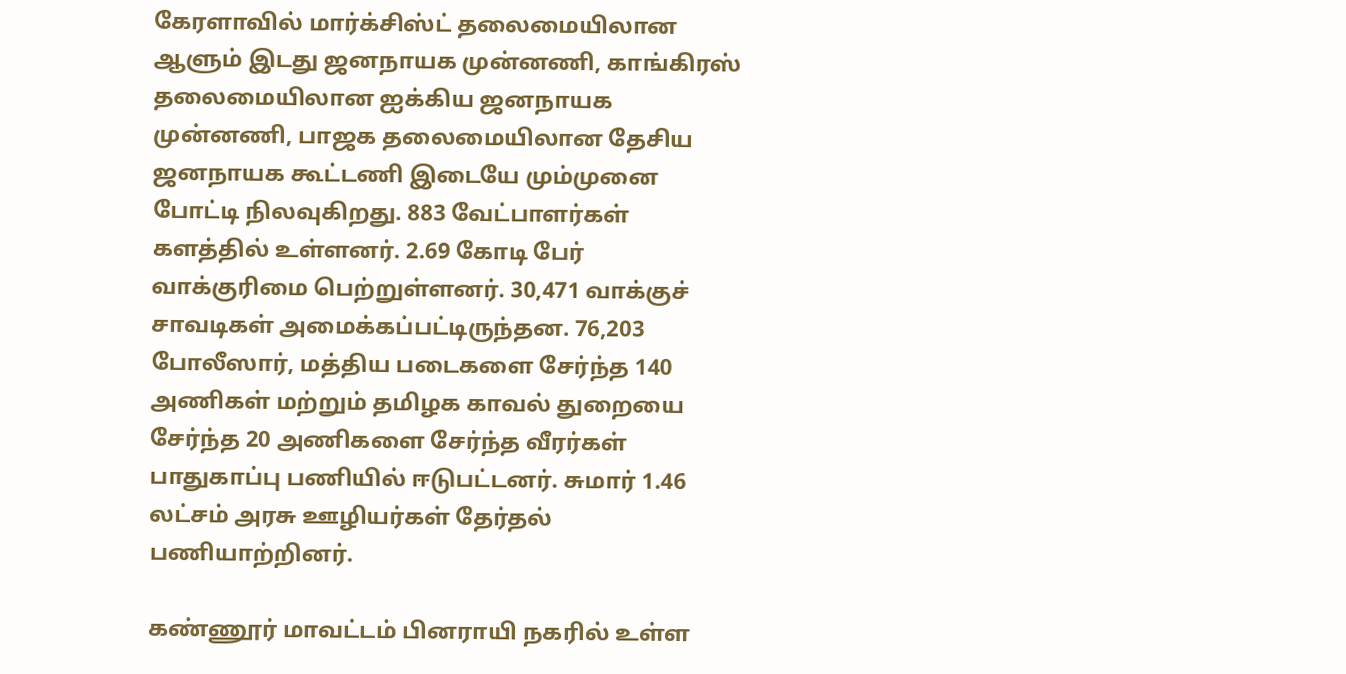கேரளாவில் மார்க்சிஸ்ட் தலைமையிலான ஆளும் இடது ஜனநாயக முன்னணி, காங்கிரஸ் தலைமையிலான ஐக்கிய ஜனநாயக முன்னணி, பாஜக தலைமையிலான தேசிய ஜனநாயக கூட்டணி இடையே மும்முனை போட்டி நிலவுகிறது. 883 வேட்பாளர்கள் களத்தில் உள்ளனர். 2.69 கோடி பேர் வாக்குரிமை பெற்றுள்ளனர். 30,471 வாக்குச் சாவடிகள் அமைக்கப்பட்டிருந்தன. 76,203 போலீஸார், மத்திய படைகளை சேர்ந்த 140 அணிகள் மற்றும் தமிழக காவல் துறையை சேர்ந்த 20 அணிகளை சேர்ந்த வீரர்கள் பாதுகாப்பு பணியில் ஈடுபட்டனர். சுமார் 1.46 லட்சம் அரசு ஊழியர்கள் தேர்தல் பணியாற்றினர்.

கண்ணூர் மாவட்டம் பினராயி நகரில் உள்ள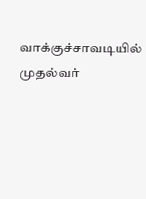வாக்குச்சாவடியில் முதல்வர்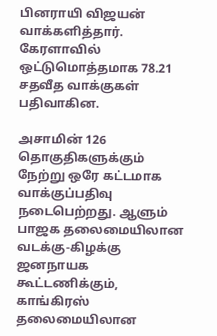பினராயி விஜயன் வாக்களித்தார். கேரளாவில் ஒட்டுமொத்தமாக 78.21 சதவீத வாக்குகள் பதிவாகின.

அசாமின் 126 தொகுதிகளுக்கும் நேற்று ஒரே கட்டமாக வாக்குப்பதிவு நடைபெற்றது. ஆளும் பாஜக தலைமையிலான வடக்கு-கிழக்கு ஜனநாயக கூட்டணிக்கும், காங்கிரஸ் தலைமையிலான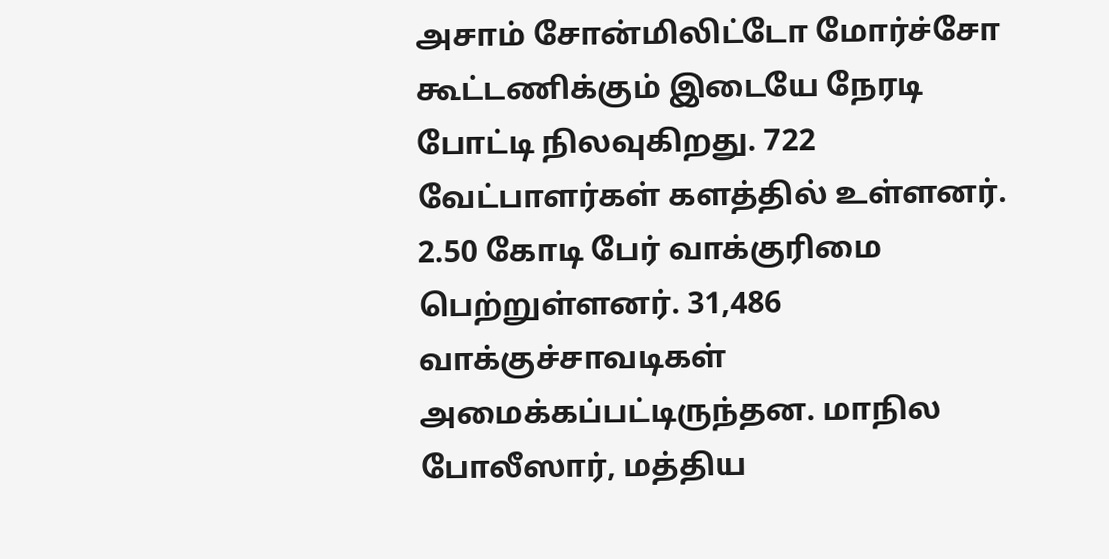அசாம் சோன்மிலிட்டோ மோர்ச்சோ கூட்டணிக்கும் இடையே நேரடி போட்டி நிலவுகிறது. 722 வேட்பாளர்கள் களத்தில் உள்ளனர். 2.50 கோடி பேர் வாக்குரிமை பெற்றுள்ளனர். 31,486 வாக்குச்சாவடிகள் அமைக்கப்பட்டிருந்தன. மாநில போலீஸார், மத்திய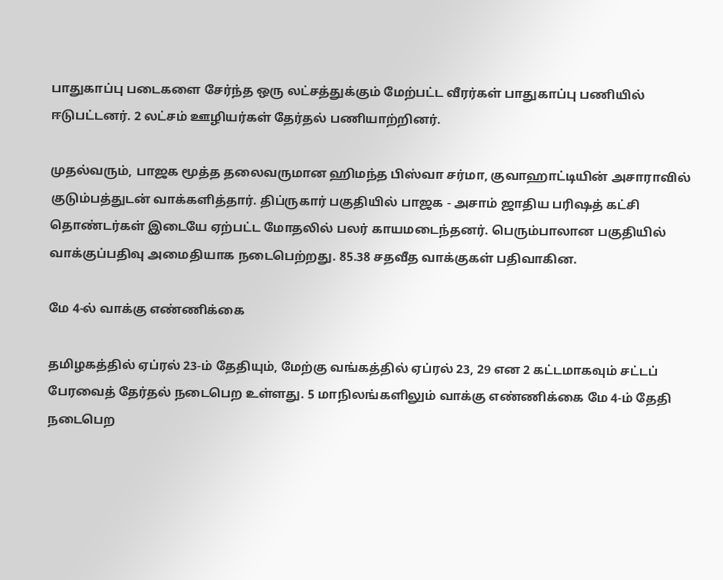பாதுகாப்பு படைகளை சேர்ந்த ஒரு லட்சத்துக்கும் மேற்பட்ட வீரர்கள் பாதுகாப்பு பணியில் ஈடுபட்டனர். 2 லட்சம் ஊழியர்கள் தேர்தல் பணியாற்றினர்.

முதல்வரும், பாஜக மூத்த தலைவருமான ஹிமந்த பிஸ்வா சர்மா, குவாஹாட்டியின் அசாராவில் குடும்பத்துடன் வாக்களித்தார். திப்ருகார் பகுதியில் பாஜக - அசாம் ஜாதிய பரிஷத் கட்சி தொண்டர்கள் இடையே ஏற்பட்ட மோதலில் பலர் காயமடைந்தனர். பெரும்பாலான பகுதியில் வாக்குப்பதிவு அமைதியாக நடைபெற்றது. 85.38 சதவீத வாக்குகள் பதிவாகின.

மே 4-ல் வாக்கு எண்ணிக்கை

தமிழகத்தில் ஏப்ரல் 23-ம் தேதியும், மேற்கு வங்கத்தில் ஏப்ரல் 23, 29 என 2 கட்டமாகவும் சட்டப் பேரவைத் தேர்தல் நடைபெற உள்ளது. 5 மாநிலங்களிலும் வாக்கு எண்ணிக்கை மே 4-ம் தேதி நடைபெற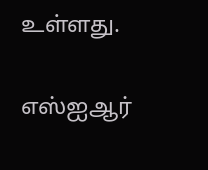உள்ளது.

எஸ்ஐஆர்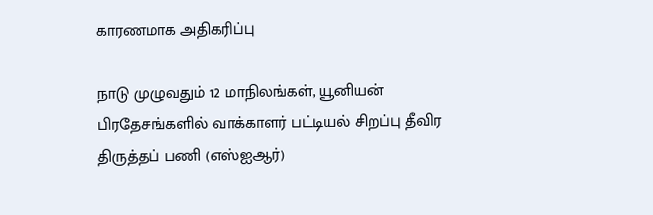காரணமாக அதிகரிப்பு

நாடு முழுவதும் 12 மாநிலங்கள், யூனியன் பிரதேசங்களில் வாக்காளர் பட்டியல் சிறப்பு தீவிர திருத்தப் பணி (எஸ்ஐஆர்)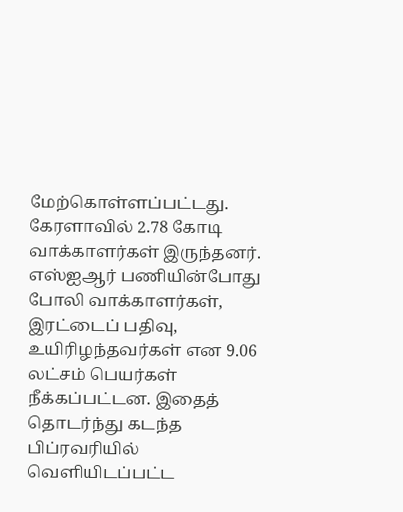மேற்கொள்ளப்பட்டது. கேரளாவில் 2.78 கோடி வாக்காளர்கள் இருந்தனர். எஸ்ஐஆர் பணியின்போது போலி வாக்காளர்கள், இரட்டைப் பதிவு, உயிரிழந்தவர்கள் என 9.06 லட்சம் பெயர்கள் நீக்கப்பட்டன. இதைத் தொடர்ந்து கடந்த பிப்ரவரியில் வெளியிடப்பட்ட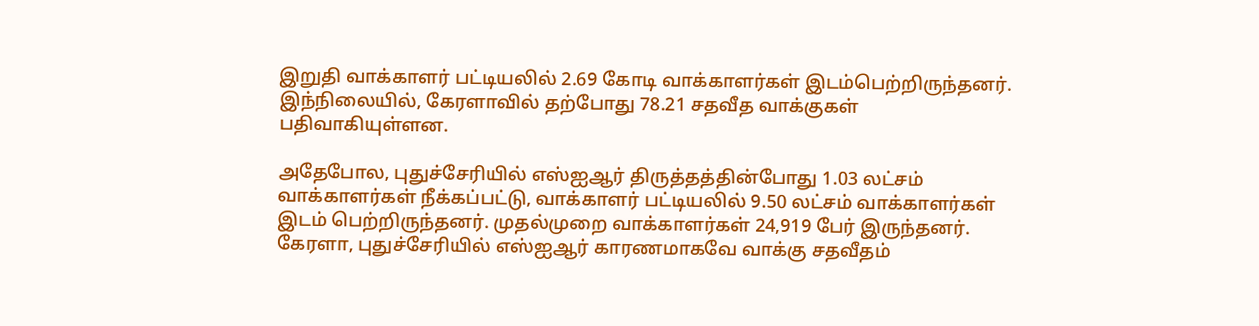இறுதி வாக்காளர் பட்டியலில் 2.69 கோடி வாக்காளர்கள் இடம்பெற்றிருந்தனர். இந்நிலையில், கேரளாவில் தற்போது 78.21 சதவீத வாக்குகள் பதிவாகியுள்ளன.

அதேபோல, புதுச்சேரியில் எஸ்ஐஆர் திருத்தத்தின்போது 1.03 லட்சம் வாக்காளர்கள் நீக்கப்பட்டு, வாக்காளர் பட்டியலில் 9.50 லட்சம் வாக்காளர்கள் இடம் பெற்றிருந்தனர். முதல்முறை வாக்காளர்கள் 24,919 பேர் இருந்தனர். கேரளா, புதுச்சேரியில் எஸ்ஐஆர் காரணமாகவே வாக்கு சதவீதம்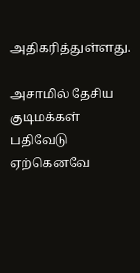அதிகரித்துள்ளது.

அசாமில் தேசிய குடிமக்கள் பதிவேடு ஏற்கெனவே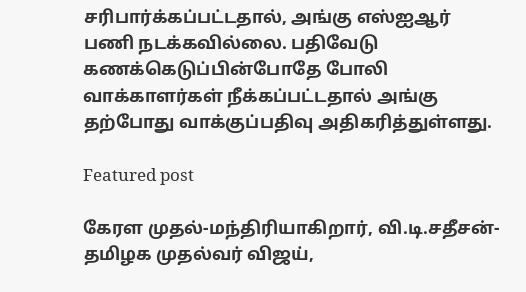சரிபார்க்கப்பட்டதால், அங்கு எஸ்ஐஆர் பணி நடக்கவில்லை. பதிவேடு கணக்கெடுப்பின்போதே போலி வாக்காளர்கள் நீக்கப்பட்டதால் அங்கு தற்போது வாக்குப்பதிவு அதிகரித்துள்ளது.

Featured post

கேரள முதல்-மந்திரியாகிறார், வி.டி.சதீசன்- தமிழக முதல்வர் விஜய்,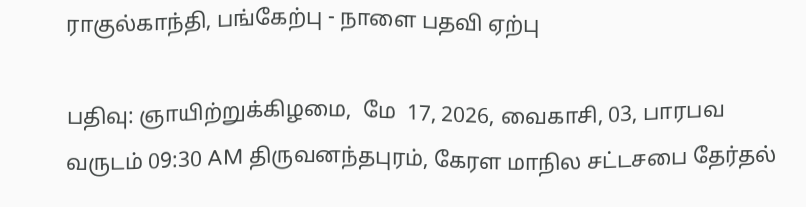ராகுல்காந்தி, பங்கேற்பு - நாளை பதவி ஏற்பு

பதிவு: ஞாயிற்றுக்கிழமை,  மே  17, 2026, வைகாசி, 03, பாரபவ வருடம் 09:30 AM திருவனந்தபுரம், கேரள மாநில சட்டசபை தேர்தல்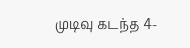முடிவு கடந்த 4-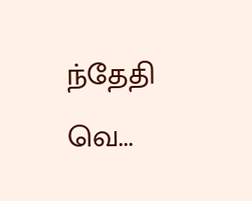ந்தேதி வெ...